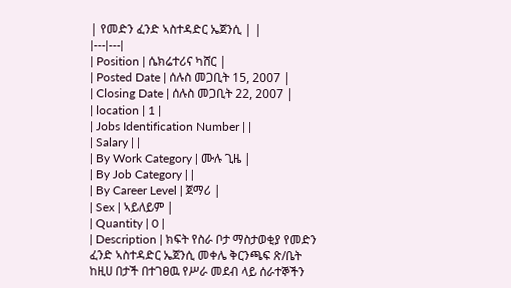| የመድን ፈንድ ኣስተዳድር ኤጀንሲ | |
|---|---|
| Position | ሴክሬተሪና ካሸር |
| Posted Date | ሰሉስ መጋቢት 15, 2007 |
| Closing Date | ሰሉስ መጋቢት 22, 2007 |
| location | 1 |
| Jobs Identification Number | |
| Salary | |
| By Work Category | ሙሉ ጊዜ |
| By Job Category | |
| By Career Level | ጀማሪ |
| Sex | ኣይለይም |
| Quantity | 0 |
| Description | ክፍት የስራ ቦታ ማስታወቂያ የመድን ፈንድ ኣስተዳድር ኤጀንሲ መቀሌ ቅርንጫፍ ጽ/ቤት ከዚሀ በታች በተገፀዉ የሥራ መደብ ላይ ሰራተኞችን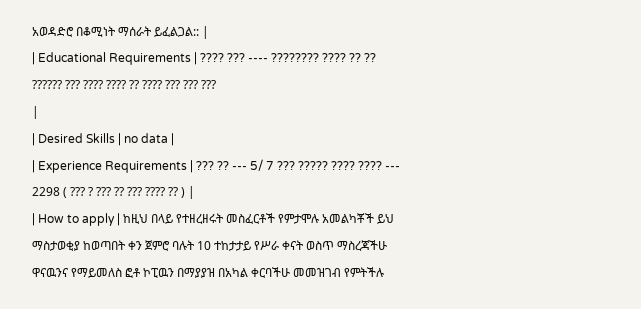አወዳድሮ በቆሚነት ማሰራት ይፈልጋል:: |
| Educational Requirements | ???? ??? ---- ???????? ???? ?? ?? ?????? ??? ???? ???? ?? ???? ??? ??? ???
|
| Desired Skills | no data |
| Experience Requirements | ??? ?? --- 5/ 7 ??? ????? ???? ???? --- 2298 ( ??? ? ??? ?? ??? ???? ?? ) |
| How to apply | ከዚህ በላይ የተዘረዘሩት መስፈርቶች የምታሞሉ አመልካቾች ይህ ማስታወቂያ ከወጣበት ቀን ጀምሮ ባሉት 10 ተከታታይ የሥራ ቀናት ወስጥ ማስረጃችሁ ዋናዉንና የማይመለስ ፎቶ ኮፒዉን በማያያዝ በአካል ቀርባችሁ መመዝገብ የምትችሉ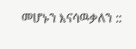መሆኑን እናሳዉቃለን ::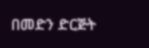በመድን ድርጅት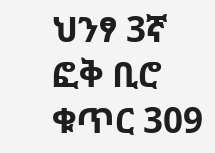ህንፃ 3ኛ ፎቅ ቢሮ ቁጥር 309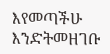እየመጣችሁ እንድትመዘገቡ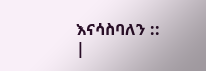እናሳስባለን ::
|